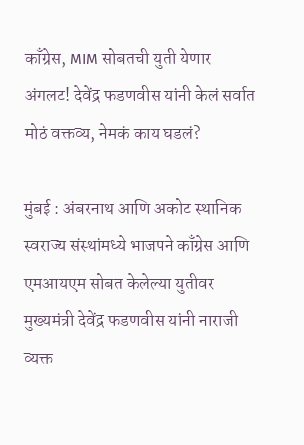काँग्रेस, MIM सोबतची युती येणार अंगलट! देवेंद्र फडणवीस यांनी केलं सर्वात मोठं वक्तव्य, नेमकं काय घडलं?

मुंबई : अंबरनाथ आणि अकोट स्थानिक स्वराज्य संस्थांमध्ये भाजपने काँग्रेस आणि एमआयएम सोबत केलेल्या युतीवर मुख्यमंत्री देवेंद्र फडणवीस यांनी नाराजी व्यक्त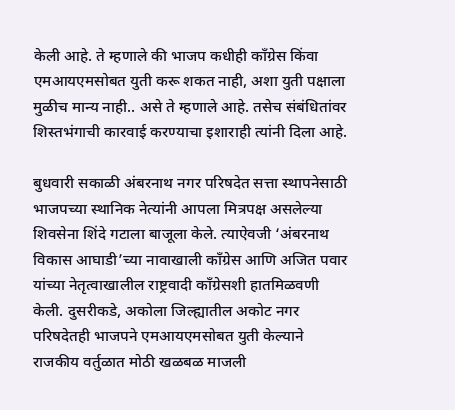केली आहे. ते म्हणाले की भाजप कधीही काँग्रेस किंवा एमआयएमसोबत युती करू शकत नाही, अशा युती पक्षाला मुळीच मान्य नाही.. असे ते म्हणाले आहे. तसेच संबंधितांवर शिस्तभंगाची कारवाई करण्याचा इशाराही त्यांनी दिला आहे.

बुधवारी सकाळी अंबरनाथ नगर परिषदेत सत्ता स्थापनेसाठी भाजपच्या स्थानिक नेत्यांनी आपला मित्रपक्ष असलेल्या शिवसेना शिंदे गटाला बाजूला केले. त्याऐवजी ‘अंबरनाथ विकास आघाडी’च्या नावाखाली काँग्रेस आणि अजित पवार यांच्या नेतृत्वाखालील राष्ट्रवादी काँग्रेसशी हातमिळवणी केली. दुसरीकडे, अकोला जिल्ह्यातील अकोट नगर परिषदेतही भाजपने एमआयएमसोबत युती केल्याने राजकीय वर्तुळात मोठी खळबळ माजली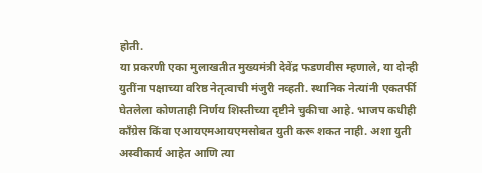होती.
या प्रकरणी एका मुलाखतीत मुख्यमंत्री देवेंद्र फडणवीस म्हणाले, या दोन्ही युतींना पक्षाच्या वरिष्ठ नेतृत्वाची मंजुरी नव्हती. स्थानिक नेत्यांनी एकतर्फी घेतलेला कोणताही निर्णय शिस्तीच्या दृष्टीने चुकीचा आहे. भाजप कधीही काँग्रेस किंवा एआयएमआयएमसोबत युती करू शकत नाही. अशा युती अस्वीकार्य आहेत आणि त्या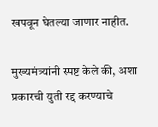खपवून घेतल्या जाणार नाहीत.

मुख्यमंत्र्यांनी स्पष्ट केले की, अशा प्रकारची युती रद्द करण्याचे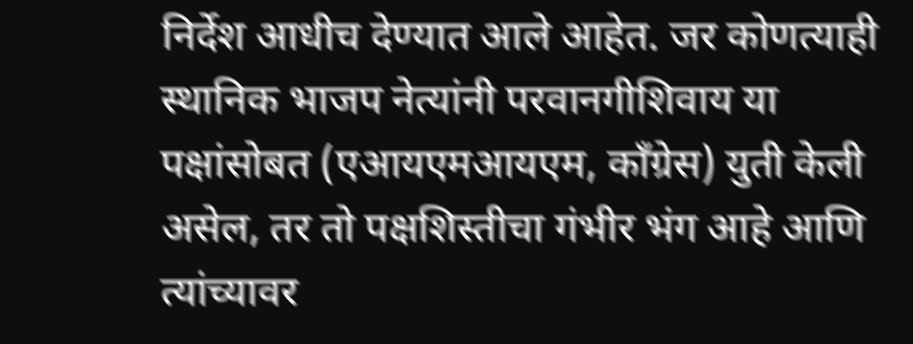निर्देश आधीच देण्यात आले आहेत. जर कोणत्याही स्थानिक भाजप नेत्यांनी परवानगीशिवाय या पक्षांसोबत (एआयएमआयएम, काँग्रेस) युती केली असेल, तर तो पक्षशिस्तीचा गंभीर भंग आहे आणि त्यांच्यावर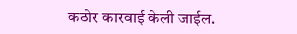कठोर कारवाई केली जाईल.